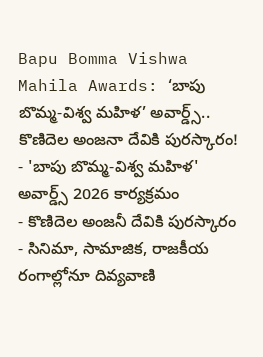Bapu Bomma Vishwa Mahila Awards: ‘బాపు బొమ్మ-విశ్వ మహిళ’ అవార్డ్స్.. కొణిదెల అంజనా దేవికి పురస్కారం!
- 'బాపు బొమ్మ-విశ్వ మహిళ' అవార్డ్స్ 2026 కార్యక్రమం
- కొణిదెల అంజనీ దేవికి పురస్కారం
- సినిమా, సామాజిక, రాజకీయ రంగాల్లోనూ దివ్యవాణి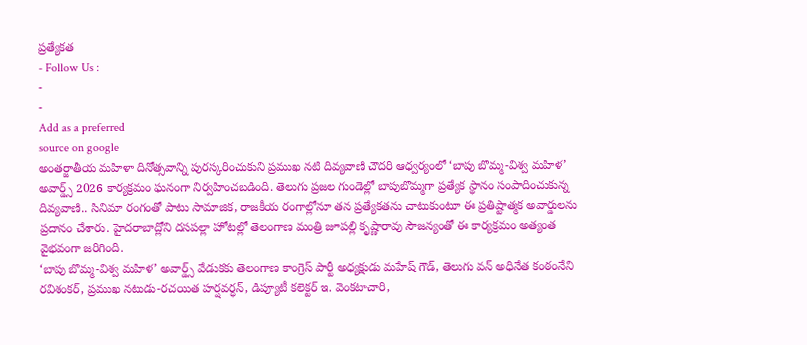ప్రత్యేకత
- Follow Us :
-
-
Add as a preferred
source on google
అంతర్జాతీయ మహిళా దినోత్సవాన్ని పురస్కరించుకుని ప్రముఖ నటి దివ్యవాణి చౌదరి ఆధ్వర్యంలో ‘బాపు బొమ్మ-విశ్వ మహిళ’ అవార్డ్స్ 2026 కార్యక్రమం ఘనంగా నిర్వహించబడింది. తెలుగు ప్రజల గుండెల్లో బాపుబొమ్మగా ప్రత్యేక స్థానం సంపాదించుకున్న దివ్యవాణి.. సినిమా రంగంతో పాటు సామాజిక, రాజకీయ రంగాల్లోనూ తన ప్రత్యేకతను చాటుకుంటూ ఈ ప్రతిష్టాత్మక అవార్డులను ప్రదానం చేశారు. హైదరాబాద్లోని దసపల్లా హోటల్లో తెలంగాణ మంత్రి జూపల్లి కృష్ణారావు సౌజన్యంతో ఈ కార్యక్రమం అత్యంత వైభవంగా జరిగింది.
‘బాపు బొమ్మ-విశ్వ మహిళ’ అవార్డ్స్ వేడుకకు తెలంగాణ కాంగ్రెస్ పార్టీ అధ్యక్షుడు మహేష్ గౌడ్, తెలుగు వన్ అధినేత కంఠంనేని రవిశంకర్, ప్రముఖ నటుడు-రచయిత హర్షవర్ధన్, డిప్యూటీ కలెక్టర్ ఇ. వెంకటాచారి,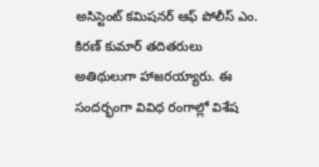అసిస్టెంట్ కమిషనర్ ఆఫ్ పోలీస్ ఎం. కిరణ్ కుమార్ తదితరులు అతిథులుగా హాజరయ్యారు. ఈ సందర్భంగా వివిధ రంగాల్లో విశేష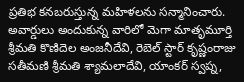ప్రతిభ కనబరుస్తున్న మహిళలను సన్మానించారు. అవార్డులు అందుకున్న వారిలో మెగా మాతృమూర్తి శ్రీమతి కొణిదెల అంజనీదేవి, రెబెల్ స్టార్ కృష్ణంరాజు సతీమణి శ్రీమతి శ్యామలాదేవి, యాంకర్ స్వప్న,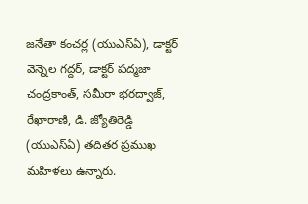జనేతా కంచర్ల (యుఎస్ఏ), డాక్టర్ వెన్నెల గద్దర్, డాక్టర్ పద్మజా చంద్రకాంత్, సమీరా భరద్వాజ్, రేఖారాణి, డి. జ్యోతిరెడ్డి (యుఎస్ఏ) తదితర ప్రముఖ మహిళలు ఉన్నారు.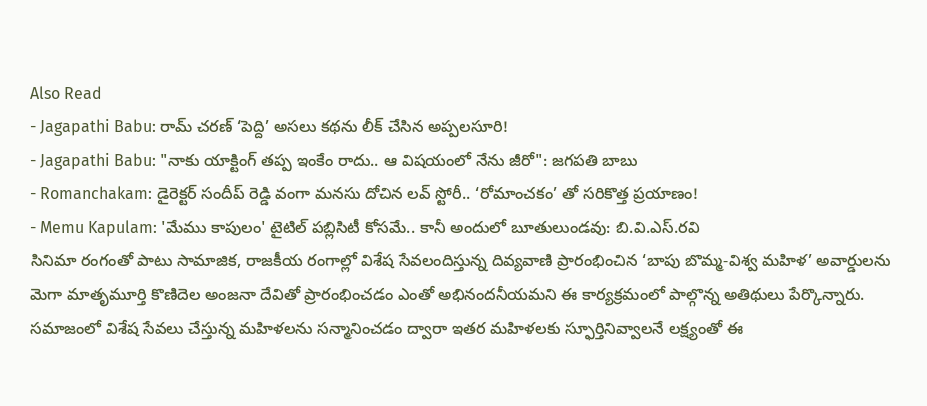Also Read
- Jagapathi Babu: రామ్ చరణ్ ‘పెద్ది’ అసలు కథను లీక్ చేసిన అప్పలసూరి!
- Jagapathi Babu: "నాకు యాక్టింగ్ తప్ప ఇంకేం రాదు.. ఆ విషయంలో నేను జీరో": జగపతి బాబు
- Romanchakam: డైరెక్టర్ సందీప్ రెడ్డి వంగా మనసు దోచిన లవ్ స్టోరీ.. ‘రోమాంచకం’ తో సరికొత్త ప్రయాణం!
- Memu Kapulam: 'మేము కాపులం' టైటిల్ పబ్లిసిటీ కోసమే.. కానీ అందులో బూతులుండవు: బి.వి.ఎస్.రవి
సినిమా రంగంతో పాటు సామాజిక, రాజకీయ రంగాల్లో విశేష సేవలందిస్తున్న దివ్యవాణి ప్రారంభించిన ‘బాపు బొమ్మ-విశ్వ మహిళ’ అవార్డులను మెగా మాతృమూర్తి కొణిదెల అంజనా దేవితో ప్రారంభించడం ఎంతో అభినందనీయమని ఈ కార్యక్రమంలో పాల్గొన్న అతిథులు పేర్కొన్నారు. సమాజంలో విశేష సేవలు చేస్తున్న మహిళలను సన్మానించడం ద్వారా ఇతర మహిళలకు స్ఫూర్తినివ్వాలనే లక్ష్యంతో ఈ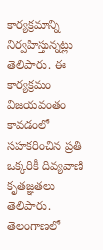కార్యక్రమాన్ని నిర్వహిస్తున్నట్లు తెలిపారు. ఈ కార్యక్రమం విజయవంతం కావడంలో సహకరించిన ప్రతి ఒక్కరికీ దివ్యవాణి కృతజ్ఞతలు తెలిపారు. తెలంగాణలో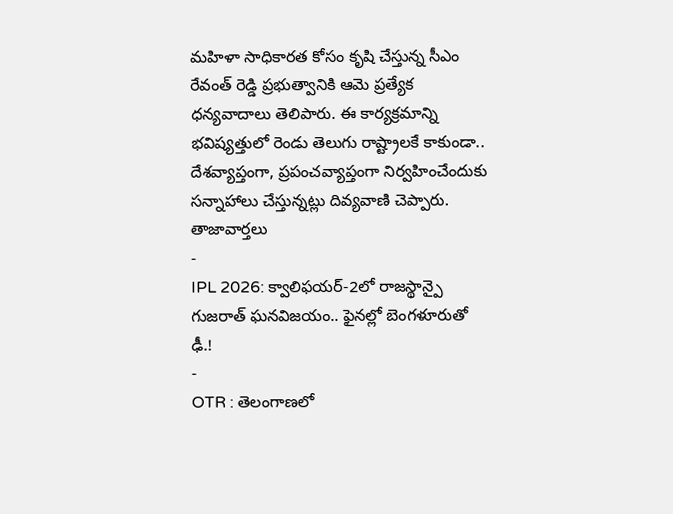మహిళా సాధికారత కోసం కృషి చేస్తున్న సీఎం రేవంత్ రెడ్డి ప్రభుత్వానికి ఆమె ప్రత్యేక ధన్యవాదాలు తెలిపారు. ఈ కార్యక్రమాన్ని భవిష్యత్తులో రెండు తెలుగు రాష్ట్రాలకే కాకుండా.. దేశవ్యాప్తంగా, ప్రపంచవ్యాప్తంగా నిర్వహించేందుకు సన్నాహాలు చేస్తున్నట్లు దివ్యవాణి చెప్పారు.
తాజావార్తలు
-
IPL 2026: క్వాలిఫయర్-2లో రాజస్థాన్పై గుజరాత్ ఘనవిజయం.. ఫైనల్లో బెంగళూరుతో ఢీ.!
-
OTR : తెలంగాణలో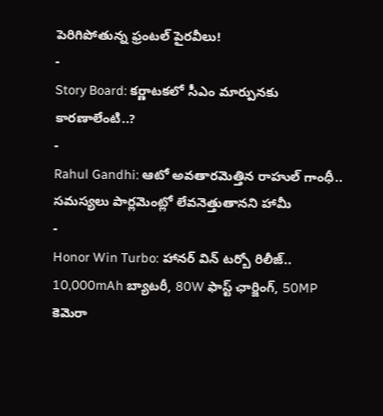పెరిగిపోతున్న ఫ్రంటల్ పైరవీలు!
-
Story Board: కర్ణాటకలో సీఎం మార్పునకు కారణాలేంటి..?
-
Rahul Gandhi: ఆటో అవతారమెత్తిన రాహుల్ గాంధీ.. సమస్యలు పార్లమెంట్లో లేవనెత్తుతానని హామీ
-
Honor Win Turbo: హానర్ విన్ టర్బో రిలీజ్.. 10,000mAh బ్యాటరీ, 80W ఫాస్ట్ ఛార్జింగ్, 50MP కెమెరా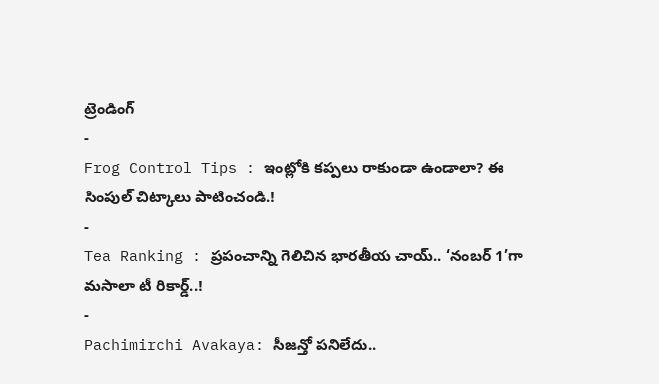ట్రెండింగ్
-
Frog Control Tips : ఇంట్లోకి కప్పలు రాకుండా ఉండాలా? ఈ సింపుల్ చిట్కాలు పాటించండి.!
-
Tea Ranking : ప్రపంచాన్ని గెలిచిన భారతీయ చాయ్.. ‘నంబర్ 1’గా మసాలా టీ రికార్డ్..!
-
Pachimirchi Avakaya: సీజన్తో పనిలేదు..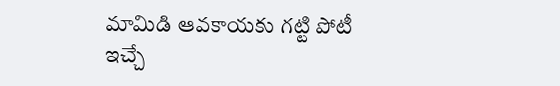మామిడి ఆవకాయకు గట్టి పోటీ ఇచ్చే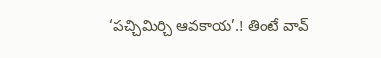‘పచ్చిమిర్చి ఆవకాయ’.! తింటే వావ్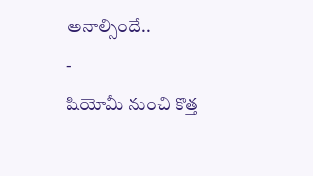అనాల్సిందే..
-
షియోమీ నుంచి కొత్త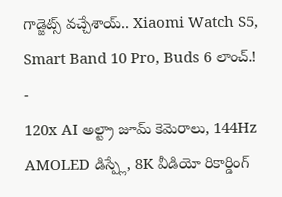గాడ్జెట్స్ వచ్చేశాయ్.. Xiaomi Watch S5, Smart Band 10 Pro, Buds 6 లాంచ్.!
-
120x AI అల్ట్రా జూమ్ కెమెరాలు, 144Hz AMOLED డిస్ప్లే, 8K వీడియో రికార్డింగ్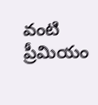వంటి ప్రీమియం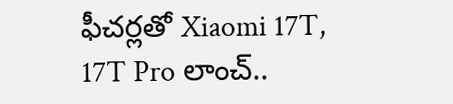ఫీచర్లతో Xiaomi 17T, 17T Pro లాంచ్..